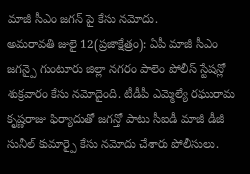మాజీ సీఎం జగన్ పై కేసు నమోదు.
అమరావతి జులై 12(ప్రజాక్షేత్రం): ఏపీ మాజీ సీఎం జగన్పై గుంటూరు జిల్లా నగరం పాలెం పోలీస్ స్టేషన్లో శుక్రవారం కేసు నమోదైంది. టీడీపీ ఎమ్మెల్యే రఘురామ కృష్ణరాజు ఫిర్యాదుతో జగన్తో పాటు సీఐడీ మాజీ డీజీ సునీల్ కుమార్పై కేసు నమోదు చేశారు పోలీసులు.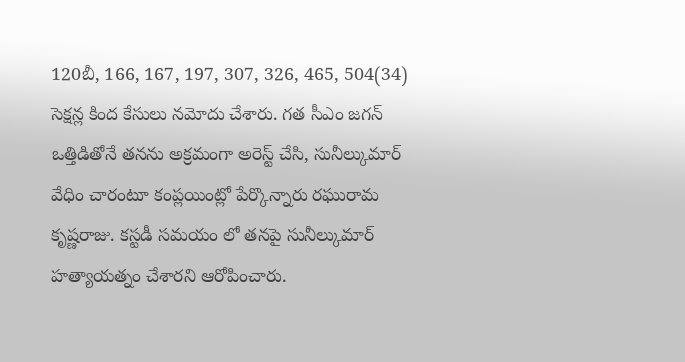120బీ, 166, 167, 197, 307, 326, 465, 504(34) సెక్షన్ల కింద కేసులు నమోదు చేశారు. గత సీఎం జగన్ ఒత్తిడితోనే తనను అక్రమంగా అరెస్ట్ చేసి, సునీల్కుమార్ వేధిం చారంటూ కంప్లయింట్లో పేర్కొన్నారు రఘురామ కృష్ణరాజు. కస్టడీ సమయం లో తనపై సునీల్కుమార్ హత్యాయత్నం చేశారని ఆరోపించారు.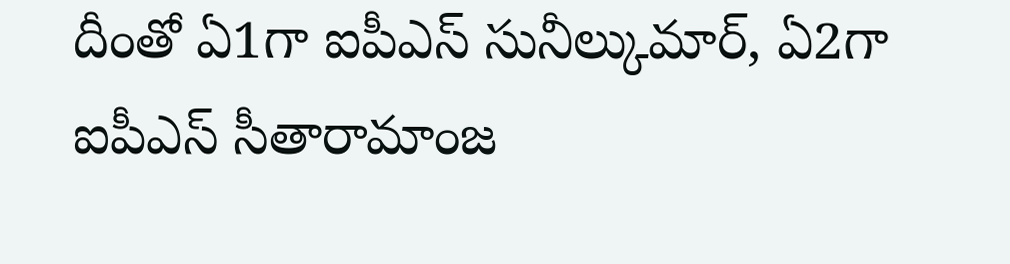దీంతో ఏ1గా ఐపీఎస్ సునీల్కుమార్, ఏ2గా ఐపీఎస్ సీతారామాంజ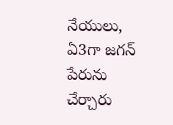నేయులు, ఏ3గా జగన్ పేరును చేర్చారు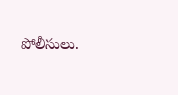పోలీసులు.